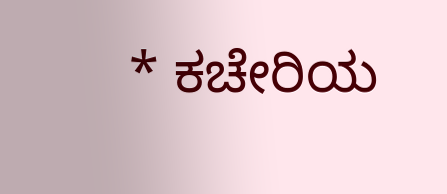* ಕಚೇರಿಯ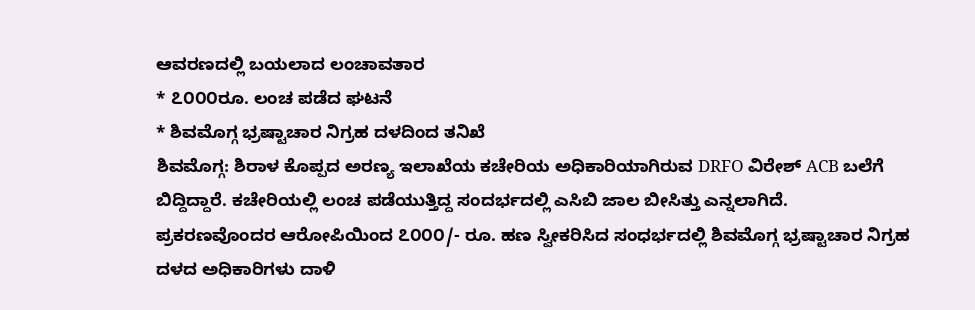ಆವರಣದಲ್ಲಿ ಬಯಲಾದ ಲಂಚಾವತಾರ
* ೭೦೦೦ರೂ. ಲಂಚ ಪಡೆದ ಘಟನೆ
* ಶಿವಮೊಗ್ಗ ಭ್ರಷ್ಟಾಚಾರ ನಿಗ್ರಹ ದಳದಿಂದ ತನಿಖೆ
ಶಿವಮೊಗ್ಗ: ಶಿರಾಳ ಕೊಪ್ಪದ ಅರಣ್ಯ ಇಲಾಖೆಯ ಕಚೇರಿಯ ಅಧಿಕಾರಿಯಾಗಿರುವ DRFO ವಿರೇಶ್ ACB ಬಲೆಗೆ ಬಿದ್ದಿದ್ದಾರೆ. ಕಚೇರಿಯಲ್ಲಿ ಲಂಚ ಪಡೆಯುತ್ತಿದ್ದ ಸಂದರ್ಭದಲ್ಲಿ ಎಸಿಬಿ ಜಾಲ ಬೀಸಿತ್ತು ಎನ್ನಲಾಗಿದೆ.
ಪ್ರಕರಣವೊಂದರ ಆರೋಪಿಯಿಂದ ೭೦೦೦/- ರೂ. ಹಣ ಸ್ವೀಕರಿಸಿದ ಸಂಧರ್ಭದಲ್ಲಿ ಶಿವಮೊಗ್ಗ ಭ್ರಷ್ಟಾಚಾರ ನಿಗ್ರಹ ದಳದ ಅಧಿಕಾರಿಗಳು ದಾಳಿ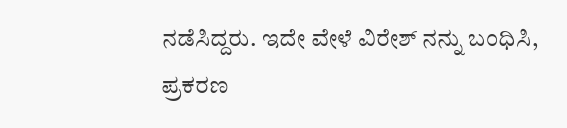ನಡೆಸಿದ್ದರು. ಇದೇ ವೇಳೆ ವಿರೇಶ್ ನನ್ನು ಬಂಧಿಸಿ, ಪ್ರಕರಣ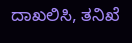ದಾಖಲಿಸಿ, ತನಿಖೆ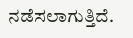ನಡೆಸಲಾಗುತ್ತಿದೆ.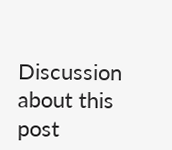Discussion about this post